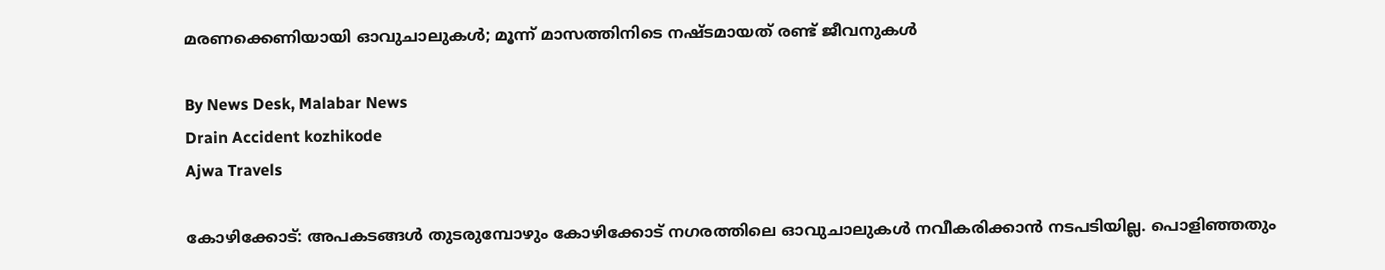മരണക്കെണിയായി ഓവുചാലുകൾ; മൂന്ന് മാസത്തിനിടെ നഷ്‌ടമായത് രണ്ട് ജീവനുകൾ

By News Desk, Malabar News
Drain Accident kozhikode
Ajwa Travels

കോഴിക്കോട്: അപകടങ്ങൾ തുടരുമ്പോഴും കോഴിക്കോട് നഗരത്തിലെ ഓവുചാലുകൾ നവീകരിക്കാൻ നടപടിയില്ല. പൊളിഞ്ഞതും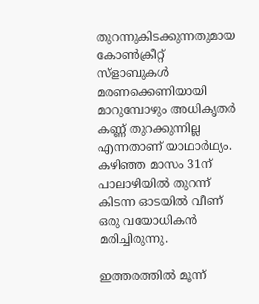തുറന്നുകിടക്കുന്നതുമായ കോൺക്രീറ്റ് സ്‌ളാബുകൾ മരണക്കെണിയായി മാറുമ്പോഴും അധികൃതർ കണ്ണ് തുറക്കുന്നില്ല എന്നതാണ് യാഥാർഥ്യം. കഴിഞ്ഞ മാസം 31ന് പാലാഴിയിൽ തുറന്ന് കിടന്ന ഓടയിൽ വീണ് ഒരു വയോധികൻ മരിച്ചിരുന്നു.

ഇത്തരത്തിൽ മൂന്ന്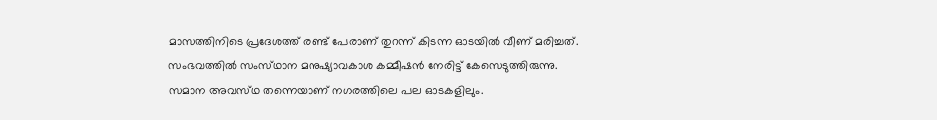മാസത്തിനിടെ പ്രദേശത്ത് രണ്ട് പേരാണ് തുറന്ന് കിടന്ന ഓടയിൽ വീണ് മരിച്ചത്. സംഭവത്തിൽ സംസ്‌ഥാന മനുഷ്യാവകാശ കമ്മീഷൻ നേരിട്ട് കേസെടുത്തിരുന്നു. സമാന അവസ്‌ഥ തന്നെയാണ് നഗരത്തിലെ പല ഓടകളിലും.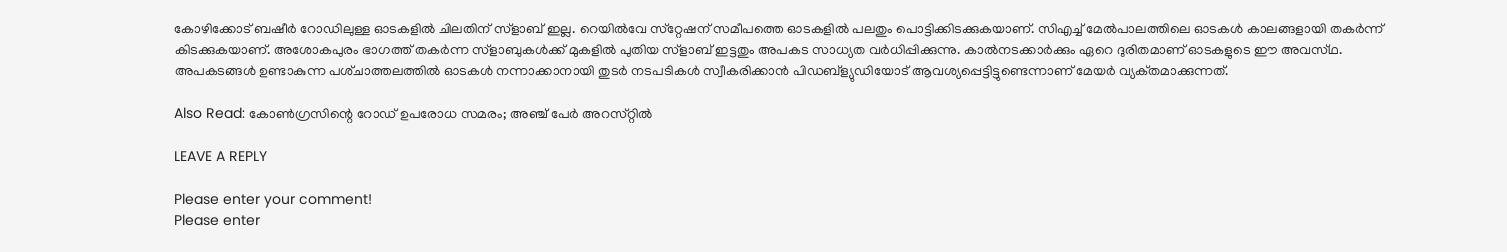കോഴിക്കോട് ബഷീർ റോഡിലുള്ള ഓടകളിൽ ചിലതിന് സ്‌ളാബ്‌ ഇല്ല. റെയിൽവേ സ്‌റ്റേഷന് സമീപത്തെ ഓടകളിൽ പലതും പൊട്ടിക്കിടക്കുകയാണ്. സിഎച്ച്‌ മേൽപാലത്തിലെ ഓടകൾ കാലങ്ങളായി തകർന്ന് കിടക്കുകയാണ്. അശോകപുരം ഭാഗത്ത് തകർന്ന സ്‌ളാബുകൾക്ക് മുകളിൽ പുതിയ സ്‌ളാബ്‌ ഇട്ടതും അപകട സാധ്യത വർധിപ്പിക്കുന്നു. കാൽനടക്കാർക്കും ഏറെ ദുരിതമാണ് ഓടകളുടെ ഈ അവസ്‌ഥ. അപകടങ്ങൾ ഉണ്ടാകുന്ന പശ്‌ചാത്തലത്തിൽ ഓടകൾ നന്നാക്കാനായി തുടർ നടപടികൾ സ്വീകരിക്കാൻ പിഡബ്‌ള്യുഡിയോട് ആവശ്യപ്പെട്ടിട്ടുണ്ടെന്നാണ് മേയർ വ്യക്‌തമാക്കുന്നത്‌.

Also Read: കോൺഗ്രസിന്റെ റോഡ് ഉപരോധ സമരം; അഞ്ച് പേർ അറസ്‌റ്റിൽ

LEAVE A REPLY

Please enter your comment!
Please enter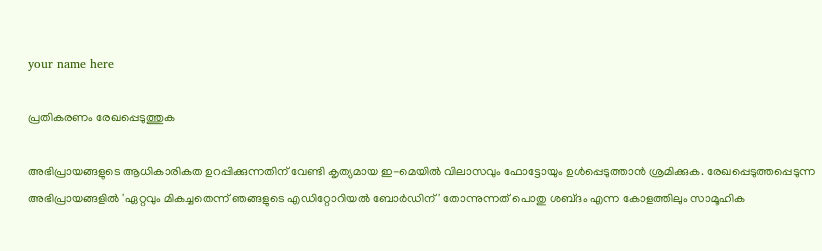your name here

പ്രതികരണം രേഖപ്പെടുത്തുക

അഭിപ്രായങ്ങളുടെ ആധികാരികത ഉറപ്പിക്കുന്നതിന് വേണ്ടി കൃത്യമായ ഇ-മെയിൽ വിലാസവും ഫോട്ടോയും ഉൾപ്പെടുത്താൻ ശ്രമിക്കുക. രേഖപ്പെടുത്തപ്പെടുന്ന അഭിപ്രായങ്ങളിൽ 'ഏറ്റവും മികച്ചതെന്ന് ഞങ്ങളുടെ എഡിറ്റോറിയൽ ബോർഡിന്' തോന്നുന്നത് പൊതു ശബ്‌ദം എന്ന കോളത്തിലും സാമൂഹിക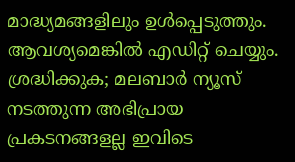മാദ്ധ്യമങ്ങളിലും ഉൾപ്പെടുത്തും. ആവശ്യമെങ്കിൽ എഡിറ്റ് ചെയ്യും. ശ്രദ്ധിക്കുക; മലബാർ ന്യൂസ് നടത്തുന്ന അഭിപ്രായ പ്രകടനങ്ങളല്ല ഇവിടെ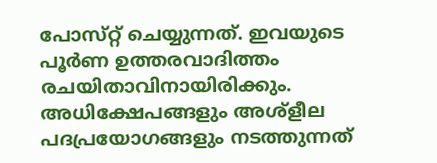പോസ്‌റ്റ് ചെയ്യുന്നത്. ഇവയുടെ പൂർണ ഉത്തരവാദിത്തം രചയിതാവിനായിരിക്കും. അധിക്ഷേപങ്ങളും അശ്‌ളീല പദപ്രയോഗങ്ങളും നടത്തുന്നത്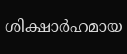ശിക്ഷാർഹമായ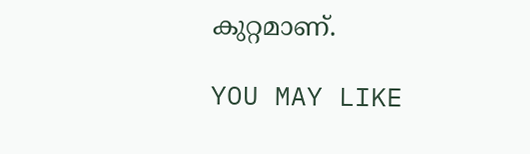കുറ്റമാണ്.

YOU MAY LIKE